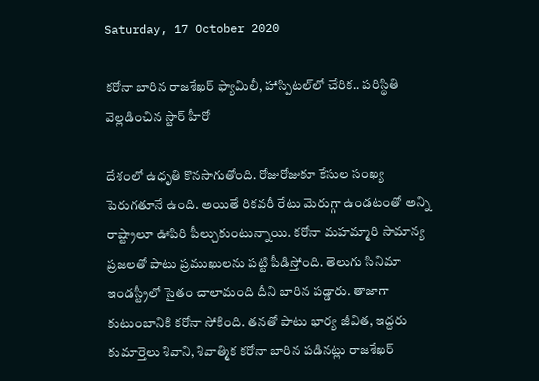Saturday, 17 October 2020

కరోనా బారిన రాజశేఖర్ ఫ్యామిలీ, హాస్పిటల్‌లో చేరిక.. పరిస్థితి వెల్లడించిన స్టార్ హీరో

దేశంలో ఉధృతి కొనసాగుతోంది. రోజురోజుకూ కేసుల సంఖ్య పెరుగతూనే ఉంది. అయితే రికవరీ రేటు మెరుగ్గా ఉండటంతో అన్ని రాష్ట్రాలూ ఊపిరి పీల్చుకుంటున్నాయి. కరోనా మహమ్మారి సామాన్య ప్రజలతో పాటు ప్రముఖులను పట్టి పీడిస్తోంది. తెలుగు సినిమా ఇండస్ట్రీలో సైతం చాలామంది దీని బారిన పడ్డారు. తాజాగా కుటుంబానికి కరోనా సోకింది. తనతో పాటు భార్య జీవిత, ఇద్దరు కుమార్తెలు శివాని, శివాత్మిక కరోనా బారిన పడినట్లు రాజశేఖర్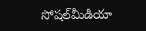సోషల్‌మీడియా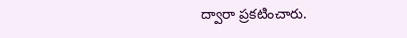ద్వారా ప్రకటించారు.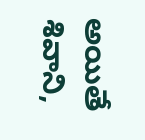అయితే శివాని,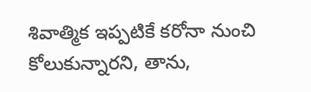శివాత్మిక ఇప్పటికే కరోనా నుంచి కోలుకున్నారని, తాను,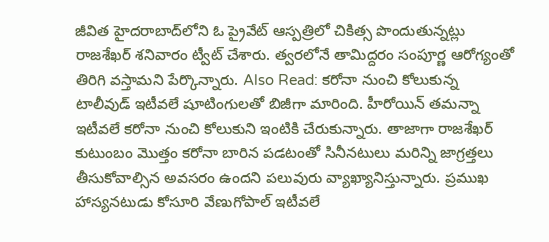జీవిత హైదరాబాద్‌లోని ఓ ప్రైవేట్ ఆస్పత్రిలో చికిత్స పొందుతున్నట్లు రాజశేఖర్ శనివారం ట్వీట్ చేశారు. త్వరలోనే తామిద్దరం సంపూర్ణ ఆరోగ్యంతో తిరిగి వస్తామని పేర్కొన్నారు. Also Read: కరోనా నుంచి కోలుకున్న టాలీవుడ్‌ ఇటీవలే షూటింగులతో బిజీగా మారింది. హీరోయిన్ తమన్నా ఇటీవలే కరోనా నుంచి కోలుకుని ఇంటికి చేరుకున్నారు. తాజాగా రాజశేఖర్ కుటుంబం మొత్తం కరోనా బారిన పడటంతో సినీనటులు మరిన్ని జాగ్రత్తలు తీసుకోవాల్సిన అవసరం ఉందని పలువురు వ్యాఖ్యానిస్తున్నారు. ప్రముఖ హాస్యనటుడు కోసూరి వేణుగోపాల్ ఇటీవలే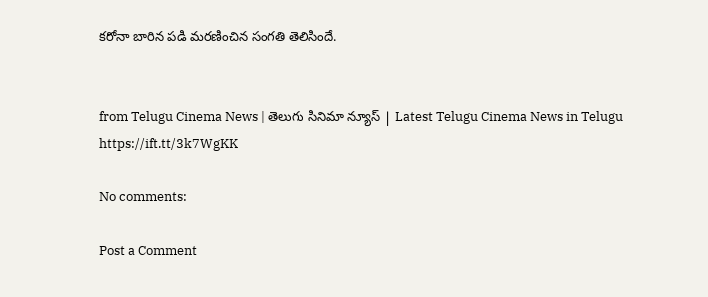కరోనా బారిన పడి మరణించిన సంగతి తెలిసిందే.


from Telugu Cinema News | తెలుగు సినిమా న్యూస్ | Latest Telugu Cinema News in Telugu https://ift.tt/3k7WgKK

No comments:

Post a Comment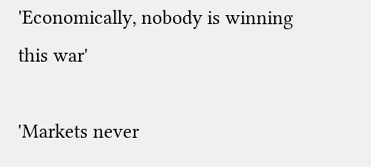'Economically, nobody is winning this war'

'Markets never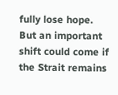fully lose hope. But an important shift could come if the Strait remains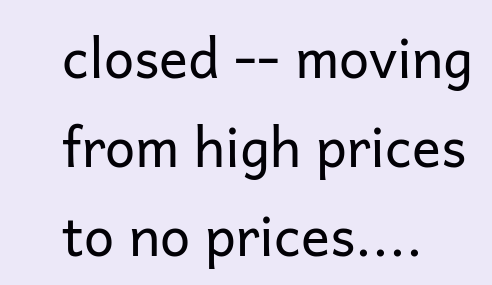closed -- moving from high prices to no prices....